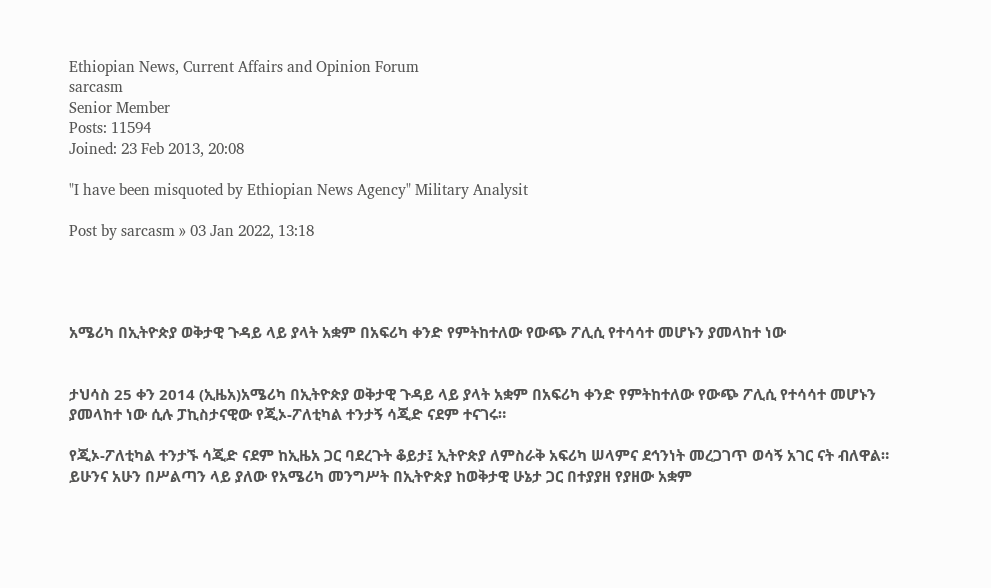Ethiopian News, Current Affairs and Opinion Forum
sarcasm
Senior Member
Posts: 11594
Joined: 23 Feb 2013, 20:08

"I have been misquoted by Ethiopian News Agency" Military Analysit

Post by sarcasm » 03 Jan 2022, 13:18




አሜሪካ በኢትዮጵያ ወቅታዊ ጉዳይ ላይ ያላት አቋም በአፍሪካ ቀንድ የምትከተለው የውጭ ፖሊሲ የተሳሳተ መሆኑን ያመላከተ ነው


ታህሳስ 25 ቀን 2014 (ኢዜአ)አሜሪካ በኢትዮጵያ ወቅታዊ ጉዳይ ላይ ያላት አቋም በአፍሪካ ቀንድ የምትከተለው የውጭ ፖሊሲ የተሳሳተ መሆኑን ያመላከተ ነው ሲሉ ፓኪስታናዊው የጂኦ-ፖለቲካል ተንታኝ ሳጂድ ናደም ተናገሩ።

የጂኦ-ፖለቲካል ተንታኙ ሳጂድ ናደም ከኢዜአ ጋር ባደረጉት ቆይታ፤ ኢትዮጵያ ለምስራቅ አፍሪካ ሠላምና ደኅንነት መረጋገጥ ወሳኝ አገር ናት ብለዋል።
ይሁንና አሁን በሥልጣን ላይ ያለው የአሜሪካ መንግሥት በኢትዮጵያ ከወቅታዊ ሁኔታ ጋር በተያያዘ የያዘው አቋም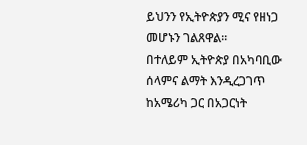ይህንን የኢትዮጵያን ሚና የዘነጋ መሆኑን ገልጸዋል።
በተለይም ኢትዮጵያ በአካባቢው ሰላምና ልማት እንዲረጋገጥ ከአሜሪካ ጋር በአጋርነት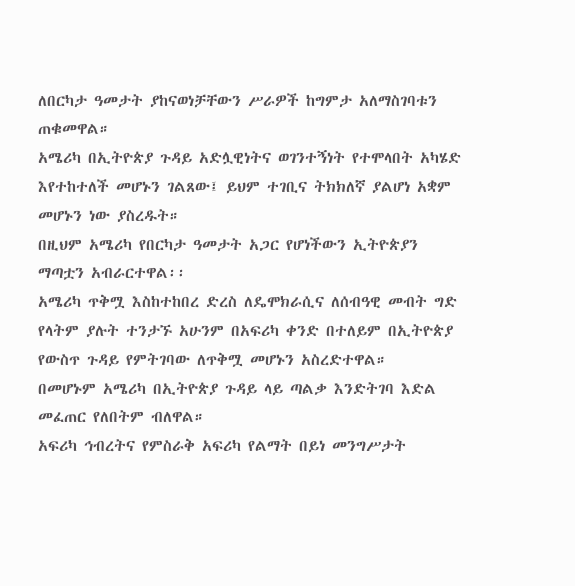ለበርካታ ዓመታት ያከናወነቻቸውን ሥራዎች ከግምታ አለማስገባቱን ጠቁመዋል።
አሜሪካ በኢትዮጵያ ጉዳይ አድሏዊነትና ወገንተኝነት የተሞላበት አካሄድ እየተከተለች መሆኑን ገልጸው፤ ይህም ተገቢና ትክክለኛ ያልሆነ አቋም መሆኑን ነው ያስረዱት።
በዚህም አሜሪካ የበርካታ ዓመታት አጋር የሆነችውን ኢትዮጵያን ማጣቷን አብራርተዋል፡፡
አሜሪካ ጥቅሟ እስከተከበረ ድረስ ለዴሞክራሲና ለሰብዓዊ መብት ግድ የላትም ያሉት ተንታኙ አሁንም በአፍሪካ ቀንድ በተለይም በኢትዮጵያ የውስጥ ጉዳይ የምትገባው ለጥቅሟ መሆኑን አስረድተዋል።
በመሆኑም አሜሪካ በኢትዮጵያ ጉዳይ ላይ ጣልቃ እንድትገባ እድል መፈጠር የለበትም ብለዋል።
አፍሪካ ኅብረትና የምስራቅ አፍሪካ የልማት በይነ መንግሥታት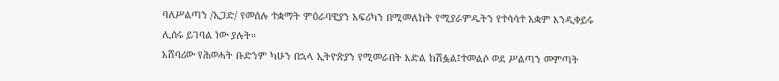ባለሥልጣን /ኢጋድ/ የመሰሉ ተቋማት ምዕራባዊያን አፍሪካን በሚመለከት የሚያራምዱትን የተሳሳተ አቋም እንዲቀይሩ ሊሰሩ ይገባል ነው ያሉት።
አሸባሪው የሕወሓት ቡድንም ካሁን በኋላ ኢትዮጵያን የሚመራበት እድል ከሽፏል፤ተመልሶ ወደ ሥልጣን መምጣት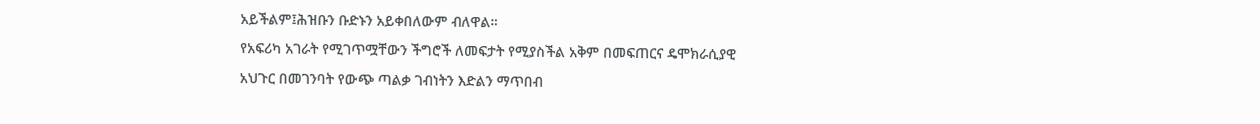አይችልም፤ሕዝቡን ቡድኑን አይቀበለውም ብለዋል።
የአፍሪካ አገራት የሚገጥሟቸውን ችግሮች ለመፍታት የሚያስችል አቅም በመፍጠርና ዴሞክራሲያዊ አህጉር በመገንባት የውጭ ጣልቃ ገብነትን እድልን ማጥበብ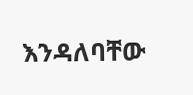እንዳለባቸው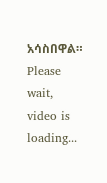አሳስበዋል።
Please wait, video is loading...